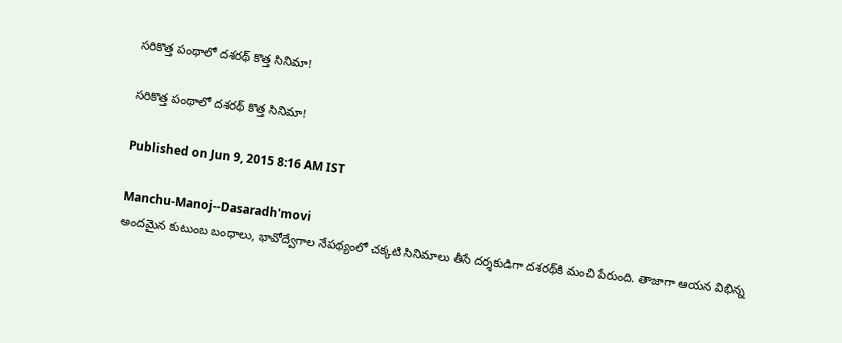సరికొత్త పంథాలో దశరథ్ కొత్త సినిమా!

సరికొత్త పంథాలో దశరథ్ కొత్త సినిమా!

Published on Jun 9, 2015 8:16 AM IST

Manchu-Manoj--Dasaradh'movi
అందమైన కుటుంబ బంధాలు, భావోద్వేగాల నేపథ్యంలో చక్కటి సినిమాలు తీసే దర్శకుడిగా దశరథ్‌కి మంచి పేరుంది. తాజాగా ఆయన విభిన్న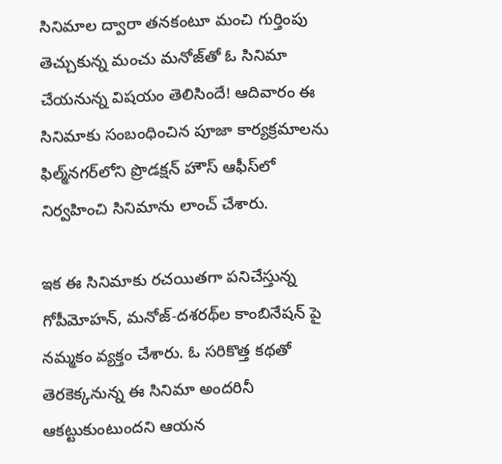సినిమాల ద్వారా తనకంటూ మంచి గుర్తింపు తెచ్చుకున్న మంచు మనోజ్‌తో ఓ సినిమా చేయనున్న విషయం తెలిసిందే! ఆదివారం ఈ సినిమాకు సంబంధించిన పూజా కార్యక్రమాలను ఫిల్మ్‌నగర్‌లోని ప్రొడక్షన్ హౌస్ ఆఫీస్‌లో నిర్వహించి సినిమాను లాంచ్ చేశారు.

ఇక ఈ సినిమాకు రచయితగా పనిచేస్తున్న గోపీమోహన్, మనోజ్-దశరథ్‌ల కాంబినేషన్ పై నమ్మకం వ్యక్తం చేశారు. ఓ సరికొత్త కథతో తెరకెక్కనున్న ఈ సినిమా అందరినీ ఆకట్టుకుంటుందని ఆయన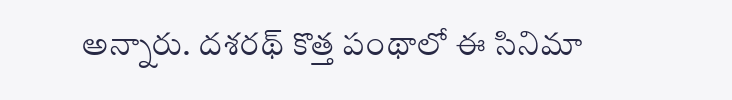అన్నారు. దశరథ్ కొత్త పంథాలో ఈ సినిమా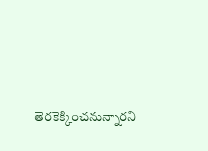తెరకెక్కించనున్నారని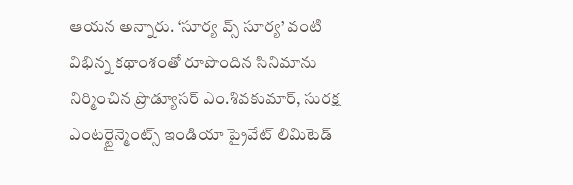ఆయన అన్నారు. ‘సూర్య వ్స్ సూర్య’ వంటి విభిన్న కథాంశంతో రూపొందిన సినిమాను నిర్మించిన ప్రొడ్యూసర్ ఎం.శివకుమార్, సురక్ష ఎంటర్టైన్మెంట్స్ ఇండియా ప్రైవేట్ లిమిటెడ్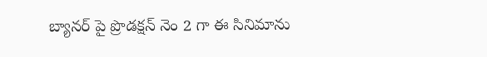బ్యానర్ పై ప్రొడక్షన్ నెం 2 గా ఈ సినిమాను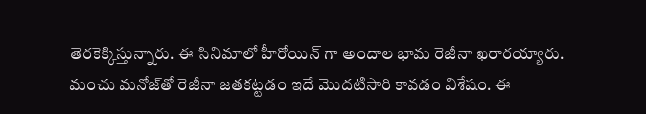తెరకెక్కిస్తున్నారు. ఈ సినిమాలో హీరోయిన్ గా అందాల భామ రెజీనా ఖరారయ్యారు. మంచు మనోజ్‌తో రెజీనా జతకట్టడం ఇదే మొదటిసారి కావడం విశేషం. ఈ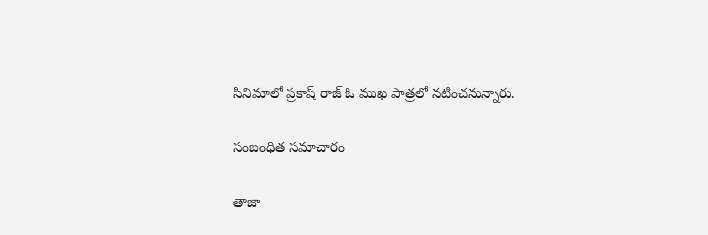సినిమాలో ప్రకాష్ రాజ్ ఓ ముఖ పాత్రలో నటించనున్నారు.

సంబంధిత సమాచారం

తాజా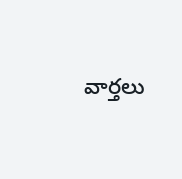వార్తలు